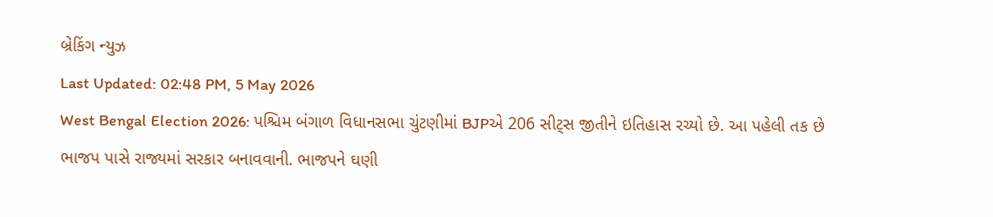બ્રેકિંગ ન્યુઝ
Last Updated: 02:48 PM, 5 May 2026
West Bengal Election 2026: પશ્ચિમ બંગાળ વિધાનસભા ચુંટણીમાં BJPએ 206 સીટ્સ જીતીને ઇતિહાસ રચ્યો છે. આ પહેલી તક છે ભાજપ પાસે રાજ્યમાં સરકાર બનાવવાની. ભાજપને ઘણી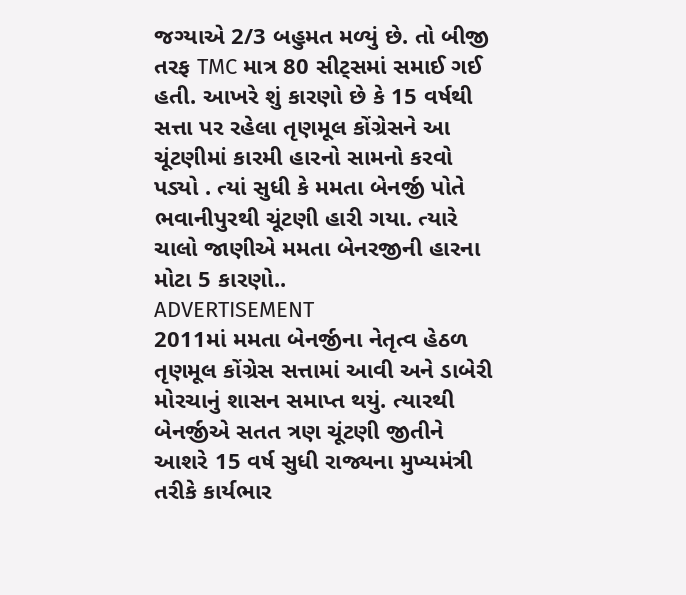જગ્યાએ 2/3 બહુમત મળ્યું છે. તો બીજી તરફ TMC માત્ર 80 સીટ્સમાં સમાઈ ગઈ હતી. આખરે શું કારણો છે કે 15 વર્ષથી સત્તા પર રહેલા તૃણમૂલ કોંગ્રેસને આ ચૂંટણીમાં કારમી હારનો સામનો કરવો પડ્યો . ત્યાં સુધી કે મમતા બેનર્જી પોતે ભવાનીપુરથી ચૂંટણી હારી ગયા. ત્યારે ચાલો જાણીએ મમતા બેનરજીની હારના મોટા 5 કારણો..
ADVERTISEMENT
2011માં મમતા બેનર્જીના નેતૃત્વ હેઠળ તૃણમૂલ કોંગ્રેસ સત્તામાં આવી અને ડાબેરી મોરચાનું શાસન સમાપ્ત થયું. ત્યારથી બેનર્જીએ સતત ત્રણ ચૂંટણી જીતીને આશરે 15 વર્ષ સુધી રાજ્યના મુખ્યમંત્રી તરીકે કાર્યભાર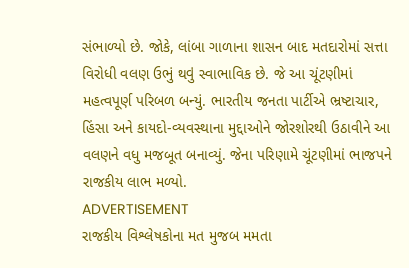સંભાળ્યો છે. જોકે, લાંબા ગાળાના શાસન બાદ મતદારોમાં સત્તા વિરોધી વલણ ઉભું થવું સ્વાભાવિક છે. જે આ ચૂંટણીમાં મહત્વપૂર્ણ પરિબળ બન્યું. ભારતીય જનતા પાર્ટીએ ભ્રષ્ટાચાર, હિંસા અને કાયદો-વ્યવસ્થાના મુદ્દાઓને જોરશોરથી ઉઠાવીને આ વલણને વધુ મજબૂત બનાવ્યું. જેના પરિણામે ચૂંટણીમાં ભાજપને રાજકીય લાભ મળ્યો.
ADVERTISEMENT
રાજકીય વિશ્લેષકોના મત મુજબ મમતા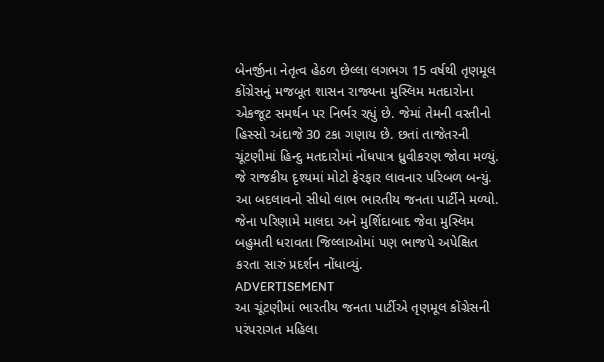બેનર્જીના નેતૃત્વ હેઠળ છેલ્લા લગભગ 15 વર્ષથી તૃણમૂલ કોંગ્રેસનું મજબૂત શાસન રાજ્યના મુસ્લિમ મતદારોના એકજૂટ સમર્થન પર નિર્ભર રહ્યું છે. જેમાં તેમની વસ્તીનો હિસ્સો અંદાજે 30 ટકા ગણાય છે. છતાં તાજેતરની ચૂંટણીમાં હિન્દુ મતદારોમાં નોંધપાત્ર ધ્રુવીકરણ જોવા મળ્યું. જે રાજકીય દૃશ્યમાં મોટો ફેરફાર લાવનાર પરિબળ બન્યું. આ બદલાવનો સીધો લાભ ભારતીય જનતા પાર્ટીને મળ્યો. જેના પરિણામે માલદા અને મુર્શિદાબાદ જેવા મુસ્લિમ બહુમતી ધરાવતા જિલ્લાઓમાં પણ ભાજપે અપેક્ષિત કરતા સારું પ્રદર્શન નોંધાવ્યું.
ADVERTISEMENT
આ ચૂંટણીમાં ભારતીય જનતા પાર્ટીએ તૃણમૂલ કોંગ્રેસની પરંપરાગત મહિલા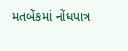મતબેંકમાં નોંધપાત્ર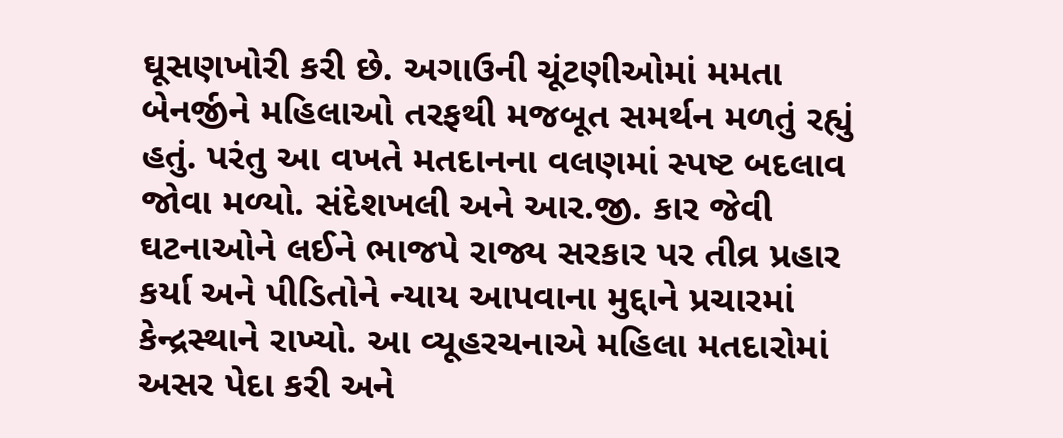ઘૂસણખોરી કરી છે. અગાઉની ચૂંટણીઓમાં મમતા બેનર્જીને મહિલાઓ તરફથી મજબૂત સમર્થન મળતું રહ્યું હતું. પરંતુ આ વખતે મતદાનના વલણમાં સ્પષ્ટ બદલાવ જોવા મળ્યો. સંદેશખલી અને આર.જી. કાર જેવી ઘટનાઓને લઈને ભાજપે રાજ્ય સરકાર પર તીવ્ર પ્રહાર કર્યા અને પીડિતોને ન્યાય આપવાના મુદ્દાને પ્રચારમાં કેન્દ્રસ્થાને રાખ્યો. આ વ્યૂહરચનાએ મહિલા મતદારોમાં અસર પેદા કરી અને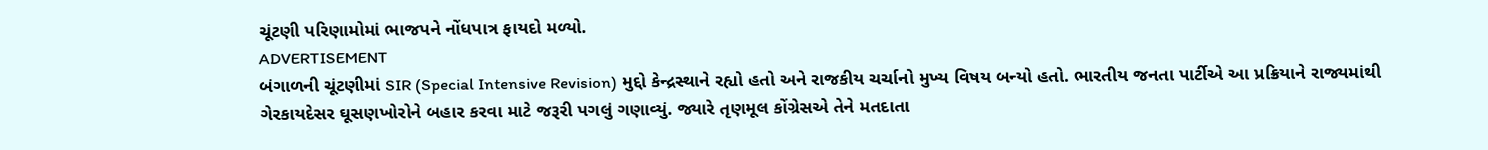ચૂંટણી પરિણામોમાં ભાજપને નોંધપાત્ર ફાયદો મળ્યો.
ADVERTISEMENT
બંગાળની ચૂંટણીમાં SIR (Special Intensive Revision) મુદ્દો કેન્દ્રસ્થાને રહ્યો હતો અને રાજકીય ચર્ચાનો મુખ્ય વિષય બન્યો હતો. ભારતીય જનતા પાર્ટીએ આ પ્રક્રિયાને રાજ્યમાંથી ગેરકાયદેસર ઘૂસણખોરોને બહાર કરવા માટે જરૂરી પગલું ગણાવ્યું. જ્યારે તૃણમૂલ કોંગ્રેસએ તેને મતદાતા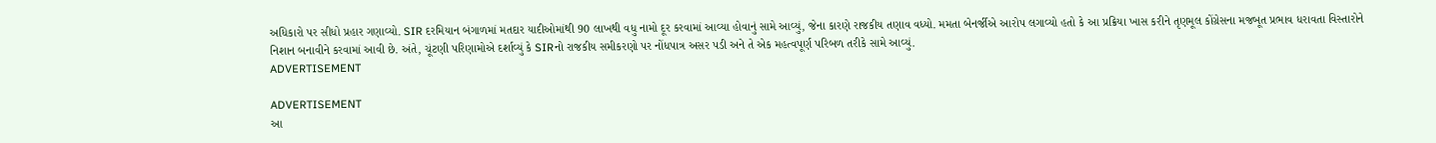અધિકારો પર સીધો પ્રહાર ગણાવ્યો. SIR દરમિયાન બંગાળમાં મતદાર યાદીઓમાંથી 90 લાખથી વધુ નામો દૂર કરવામાં આવ્યા હોવાનું સામે આવ્યું, જેના કારણે રાજકીય તણાવ વધ્યો. મમતા બેનર્જીએ આરોપ લગાવ્યો હતો કે આ પ્રક્રિયા ખાસ કરીને તૃણમૂલ કોંગ્રેસના મજબૂત પ્રભાવ ધરાવતા વિસ્તારોને નિશાન બનાવીને કરવામાં આવી છે. અંતે, ચૂંટણી પરિણામોએ દર્શાવ્યું કે SIRનો રાજકીય સમીકરણો પર નોંધપાત્ર અસર પડી અને તે એક મહત્વપૂર્ણ પરિબળ તરીકે સામે આવ્યું.
ADVERTISEMENT

ADVERTISEMENT
આ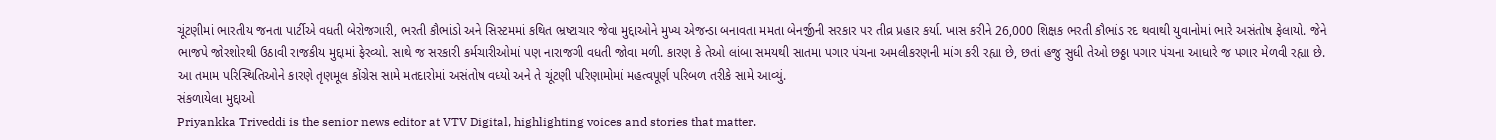ચૂંટણીમાં ભારતીય જનતા પાર્ટીએ વધતી બેરોજગારી, ભરતી કૌભાંડો અને સિસ્ટમમાં કથિત ભ્રષ્ટાચાર જેવા મુદ્દાઓને મુખ્ય એજન્ડા બનાવતા મમતા બેનર્જીની સરકાર પર તીવ્ર પ્રહાર કર્યા. ખાસ કરીને 26,000 શિક્ષક ભરતી કૌભાંડ રદ થવાથી યુવાનોમાં ભારે અસંતોષ ફેલાયો. જેને ભાજપે જોરશોરથી ઉઠાવી રાજકીય મુદ્દામાં ફેરવ્યો. સાથે જ સરકારી કર્મચારીઓમાં પણ નારાજગી વધતી જોવા મળી. કારણ કે તેઓ લાંબા સમયથી સાતમા પગાર પંચના અમલીકરણની માંગ કરી રહ્યા છે, છતાં હજુ સુધી તેઓ છઠ્ઠા પગાર પંચના આધારે જ પગાર મેળવી રહ્યા છે. આ તમામ પરિસ્થિતિઓને કારણે તૃણમૂલ કોંગ્રેસ સામે મતદારોમાં અસંતોષ વધ્યો અને તે ચૂંટણી પરિણામોમાં મહત્વપૂર્ણ પરિબળ તરીકે સામે આવ્યું.
સંકળાયેલા મુદ્દાઓ
Priyankka Triveddi is the senior news editor at VTV Digital, highlighting voices and stories that matter.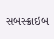સબસ્ક્રાઇબ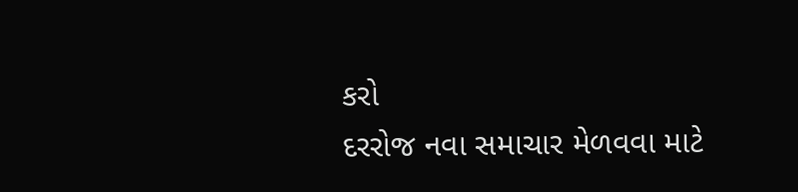કરો
દરરોજ નવા સમાચાર મેળવવા માટે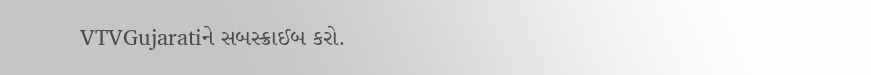VTVGujaratiને સબસ્ક્રાઈબ કરો.